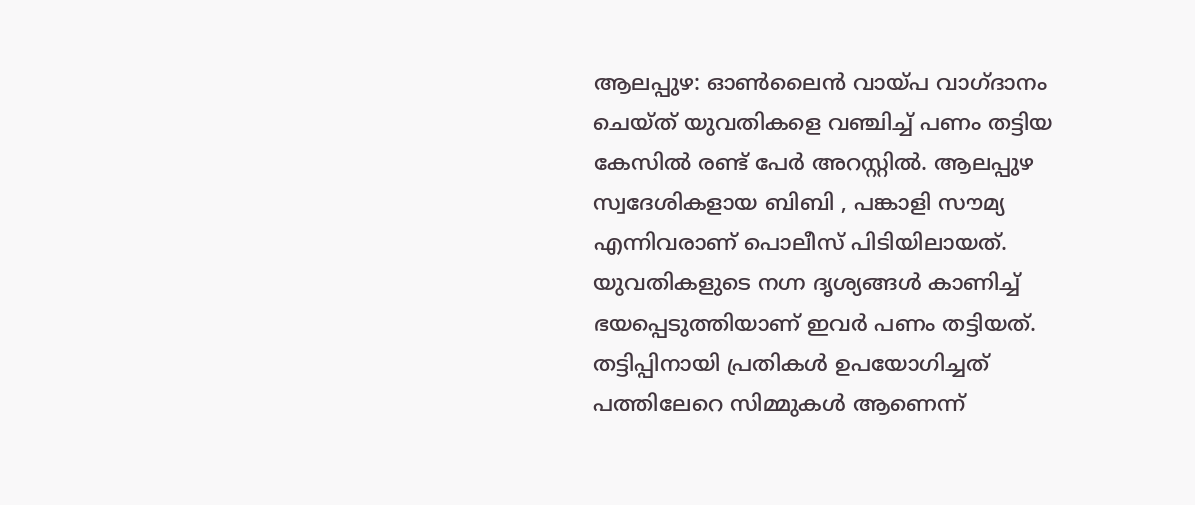ആലപ്പുഴ: ഓൺലൈൻ വായ്പ വാഗ്ദാനം ചെയ്ത് യുവതികളെ വഞ്ചിച്ച് പണം തട്ടിയ കേസിൽ രണ്ട് പേർ അറസ്റ്റിൽ. ആലപ്പുഴ സ്വദേശികളായ ബിബി , പങ്കാളി സൗമ്യ എന്നിവരാണ് പൊലീസ് പിടിയിലായത്. യുവതികളുടെ നഗ്ന ദൃശ്യങ്ങൾ കാണിച്ച് ഭയപ്പെടുത്തിയാണ് ഇവർ പണം തട്ടിയത്. തട്ടിപ്പിനായി പ്രതികൾ ഉപയോഗിച്ചത് പത്തിലേറെ സിമ്മുകൾ ആണെന്ന്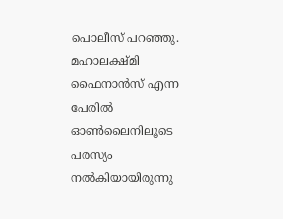പൊലീസ് പറഞ്ഞു. മഹാലക്ഷ്മി ഫൈനാൻസ് എന്ന പേരിൽ ഓൺലൈനിലൂടെ പരസ്യം നൽകിയായിരുന്നു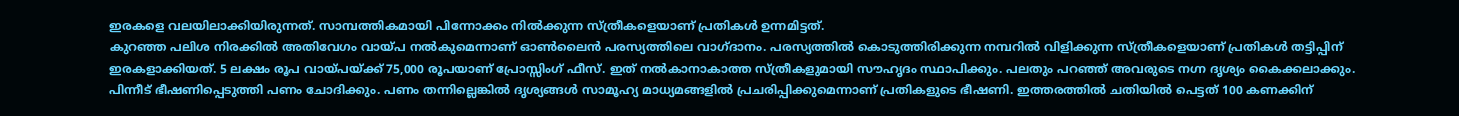ഇരകളെ വലയിലാക്കിയിരുന്നത്. സാമ്പത്തികമായി പിന്നോക്കം നിൽക്കുന്ന സ്ത്രീകളെയാണ് പ്രതികൾ ഉന്നമിട്ടത്.
കുറഞ്ഞ പലിശ നിരക്കിൽ അതിവേഗം വായ്പ നൽകുമെന്നാണ് ഓൺലൈൻ പരസ്യത്തിലെ വാഗ്ദാനം. പരസ്യത്തിൽ കൊടുത്തിരിക്കുന്ന നമ്പറിൽ വിളിക്കുന്ന സ്ത്രീകളെയാണ് പ്രതികൾ തട്ടിപ്പിന് ഇരകളാക്കിയത്. 5 ലക്ഷം രൂപ വായ്പയ്ക്ക് 75,000 രൂപയാണ് പ്രോസ്സിംഗ് ഫീസ്. ഇത് നൽകാനാകാത്ത സ്ത്രീകളുമായി സൗഹൃദം സ്ഥാപിക്കും. പലതും പറഞ്ഞ് അവരുടെ നഗ്ന ദൃശ്യം കൈക്കലാക്കും. പിന്നീട് ഭീഷണിപ്പെടുത്തി പണം ചോദിക്കും. പണം തന്നില്ലെങ്കിൽ ദൃശ്യങ്ങൾ സാമൂഹ്യ മാധ്യമങ്ങളിൽ പ്രചരിപ്പിക്കുമെന്നാണ് പ്രതികളുടെ ഭീഷണി. ഇത്തരത്തിൽ ചതിയിൽ പെട്ടത് 100 കണക്കിന്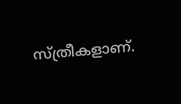സ്ത്രീകളാണ്.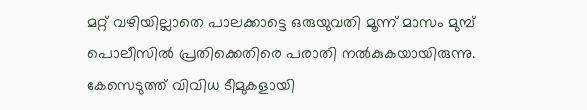മറ്റ് വഴിയില്ലാതെ പാലക്കാട്ടെ ഒരുയുവതി മൂന്ന് മാസം മുമ്പ് പൊലീസിൽ പ്രതിക്കെതിരെ പരാതി നൽകുകയായിരുന്നു.
കേസെടുത്ത് വിവിധ ടീമുകളായി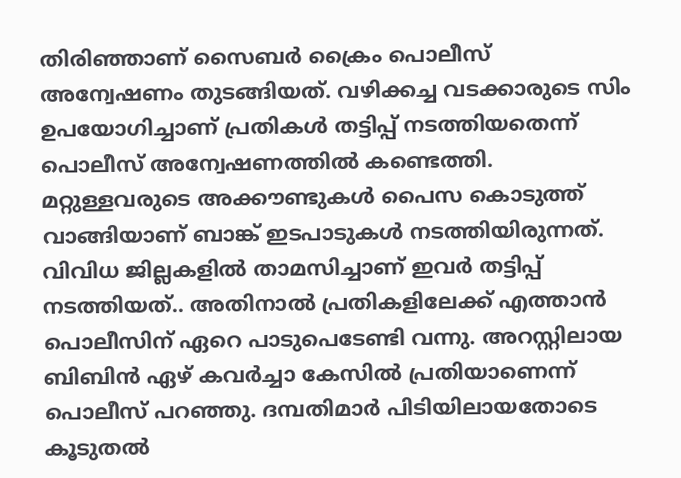തിരിഞ്ഞാണ് സൈബർ ക്രൈം പൊലീസ് അന്വേഷണം തുടങ്ങിയത്. വഴിക്കച്ച വടക്കാരുടെ സിം ഉപയോഗിച്ചാണ് പ്രതികൾ തട്ടിപ്പ് നടത്തിയതെന്ന് പൊലീസ് അന്വേഷണത്തിൽ കണ്ടെത്തി. മറ്റുള്ളവരുടെ അക്കൗണ്ടുകൾ പൈസ കൊടുത്ത് വാങ്ങിയാണ് ബാങ്ക് ഇടപാടുകൾ നടത്തിയിരുന്നത്. വിവിധ ജില്ലകളിൽ താമസിച്ചാണ് ഇവർ തട്ടിപ്പ് നടത്തിയത്.. അതിനാൽ പ്രതികളിലേക്ക് എത്താൻ പൊലീസിന് ഏറെ പാടുപെടേണ്ടി വന്നു. അറസ്റ്റിലായ ബിബിൻ ഏഴ് കവർച്ചാ കേസിൽ പ്രതിയാണെന്ന് പൊലീസ് പറഞ്ഞു. ദമ്പതിമാർ പിടിയിലായതോടെ കൂടുതൽ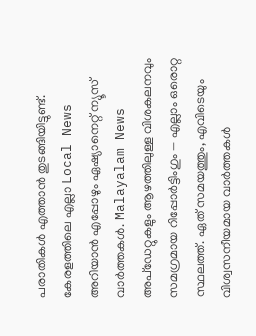പരാതികൾ എത്താൻ തുടങ്ങിയിട്ടുണ്ട്.
കേരളത്തിലെ എല്ലാ Local News അറിയാൻ എപ്പോഴും ഏഷ്യാനെറ്റ് ന്യൂസ് വാർത്തകൾ. Malayalam News അപ്ഡേറ്റുകളും ആഴത്തിലുള്ള വിശകലനവും സമഗ്രമായ റിപ്പോർട്ടിംഗും — എല്ലാം ഒരൊറ്റ സ്ഥലത്ത്. ഏത് സമയത്തും, എവിടെയും വിശ്വസനീയമായ വാർത്തകൾ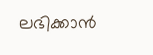ലഭിക്കാൻ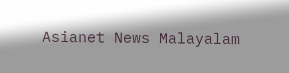Asianet News Malayalam